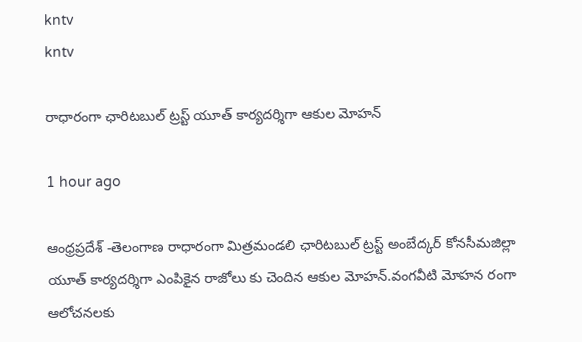kntv
kntv

రాధారంగా ఛారిటబుల్ ట్రస్ట్ యూత్ కార్యదర్శిగా ఆకుల మోహన్

1 hour ago

ఆంధ్రప్రదేశ్ -తెలంగాణ రాధారంగా మిత్రమండలి ఛారిటబుల్ ట్రస్ట్ అంబేద్కర్ కోనసీమజిల్లా యూత్ కార్యదర్శిగా ఎంపికైన రాజోలు కు చెందిన ఆకుల మోహన్.వంగవీటి మోహన రంగా ఆలోచనలకు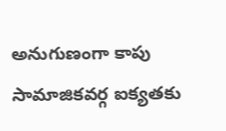అనుగుణంగా కాపు సామాజికవర్గ ఐక్యతకు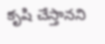కృషి చేస్తానని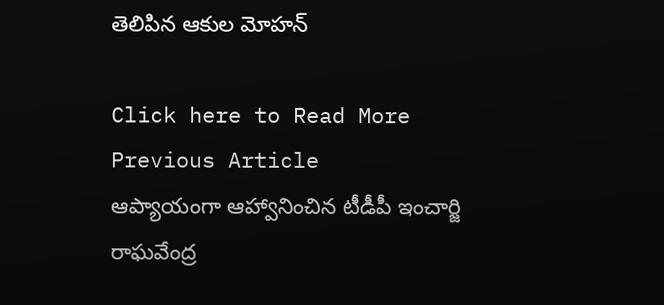తెలిపిన ఆకుల మోహన్

Click here to Read More
Previous Article
ఆప్యాయంగా ఆహ్వానించిన టీడీపీ ఇంచార్జి రాఘవేంద్ర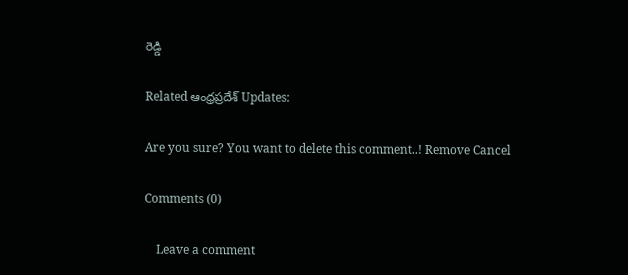రెడ్డి

Related ఆంధ్రప్రదేశ్ Updates:

Are you sure? You want to delete this comment..! Remove Cancel

Comments (0)

    Leave a comment